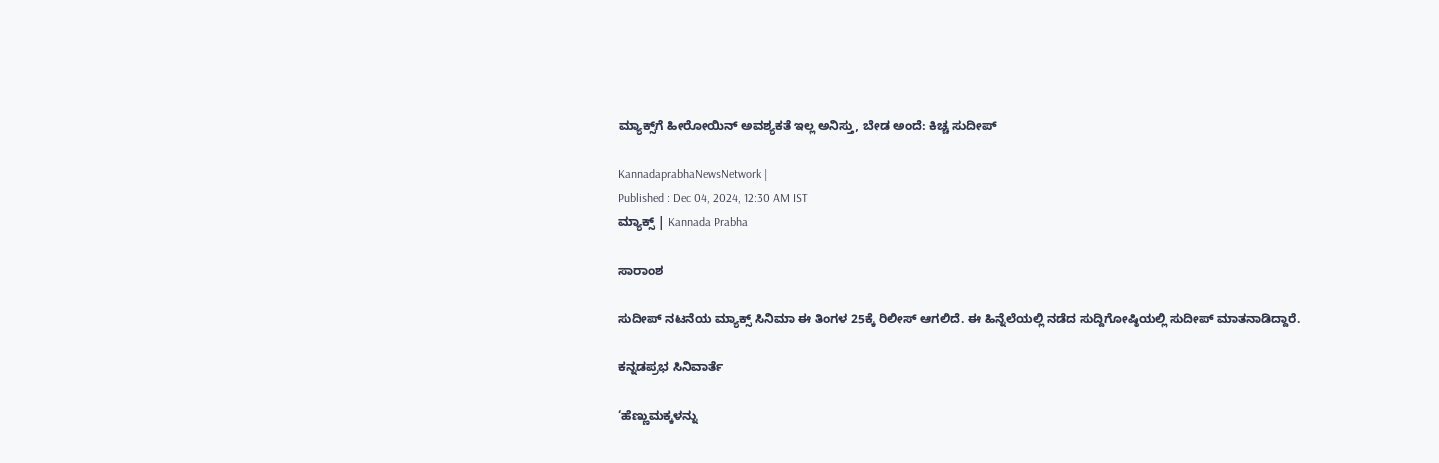ಮ್ಯಾಕ್ಸ್‌ಗೆ ಹೀರೋಯಿನ್‌ ಅವಶ್ಯಕತೆ ಇಲ್ಲ ಅನಿಸ್ತು, ಬೇಡ ಅಂದೆ: ಕಿಚ್ಚ ಸುದೀಪ್‌

KannadaprabhaNewsNetwork |
Published : Dec 04, 2024, 12:30 AM IST
ಮ್ಯಾಕ್ಸ್‌ | Kannada Prabha

ಸಾರಾಂಶ

ಸುದೀಪ್‌ ನಟನೆಯ ಮ್ಯಾಕ್ಸ್‌ ಸಿನಿಮಾ ಈ ತಿಂಗಳ 25ಕ್ಕೆ ರಿಲೀಸ್‌ ಆಗಲಿದೆ. ಈ ಹಿನ್ನೆಲೆಯಲ್ಲಿ ನಡೆದ ಸುದ್ದಿಗೋಷ್ಠಿಯಲ್ಲಿ ಸುದೀಪ್‌ ಮಾತನಾಡಿದ್ದಾರೆ.

ಕನ್ನಡಪ್ರಭ ಸಿನಿವಾರ್ತೆ

‘ಹೆಣ್ಣುಮಕ್ಕಳನ್ನು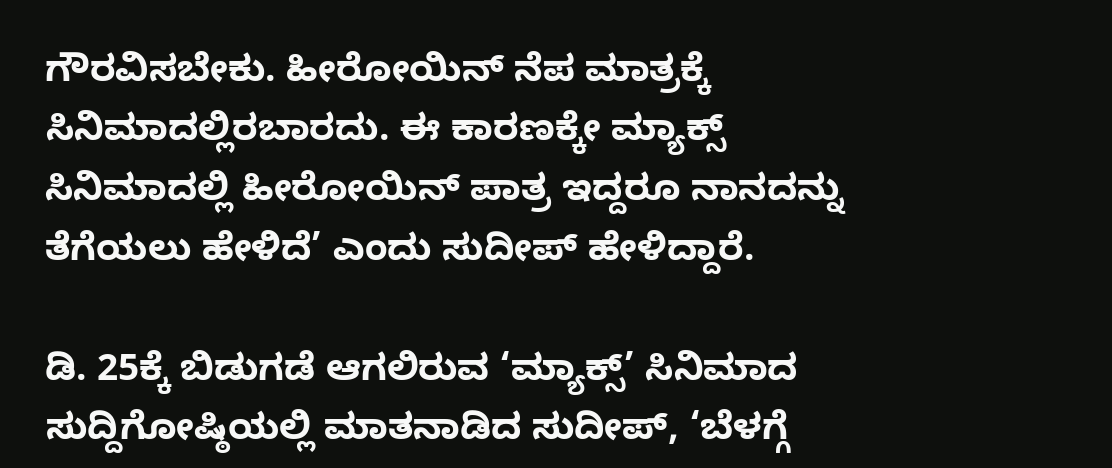ಗೌರವಿಸಬೇಕು. ಹೀರೋಯಿನ್‌ ನೆಪ ಮಾತ್ರಕ್ಕೆ ಸಿನಿಮಾದಲ್ಲಿರಬಾರದು. ಈ ಕಾರಣಕ್ಕೇ ಮ್ಯಾಕ್ಸ್‌ ಸಿನಿಮಾದಲ್ಲಿ ಹೀರೋಯಿನ್‌ ಪಾತ್ರ ಇದ್ದರೂ ನಾನದನ್ನು ತೆಗೆಯಲು ಹೇಳಿದೆ’ ಎಂದು ಸುದೀಪ್‌ ಹೇಳಿದ್ದಾರೆ.

ಡಿ. 25ಕ್ಕೆ ಬಿಡುಗಡೆ ಆಗಲಿರುವ ‘ಮ್ಯಾಕ್ಸ್’ ಸಿನಿಮಾದ ಸುದ್ದಿಗೋಷ್ಠಿಯಲ್ಲಿ ಮಾತನಾಡಿದ ಸುದೀಪ್‌, ‘ಬೆಳಗ್ಗೆ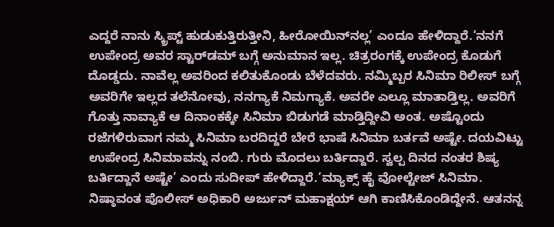ಎದ್ದರೆ ನಾನು ಸ್ಕ್ರಿಪ್ಟ್‌ ಹುಡುಕುತ್ತಿರುತ್ತೀನಿ, ಹೀರೋಯಿನ್‌ನಲ್ಲ’ ಎಂದೂ ಹೇಳಿದ್ದಾರೆ.‘ನನಗೆ ಉಪೇಂದ್ರ ಅವರ ಸ್ಟಾರ್‌ಡಮ್‌ ಬಗ್ಗೆ ಅನುಮಾನ ಇಲ್ಲ. ಚಿತ್ರರಂಗಕ್ಕೆ ಉಪೇಂದ್ರ ಕೊಡುಗೆ ದೊಡ್ಡದು. ನಾವೆಲ್ಲ ಅವರಿಂದ ಕಲಿತುಕೊಂಡು ಬೆಳೆದವರು. ನಮ್ಮಿಬ್ಬರ ಸಿನಿಮಾ ರಿಲೀಸ್‌ ಬಗ್ಗೆ ಅವರಿಗೇ ಇಲ್ಲದ ತಲೆನೋವು, ನನಗ್ಯಾಕೆ ನಿಮಗ್ಯಾಕೆ. ಅವರೇ ಎಲ್ಲೂ ಮಾತಾಡ್ತಿಲ್ಲ. ಅವರಿಗೆ ಗೊತ್ತು ನಾವ್ಯಾಕೆ ಆ ದಿನಾಂಕಕ್ಕೇ ಸಿನಿಮಾ ಬಿಡುಗಡೆ ಮಾಡ್ತಿದ್ದೀವಿ ಅಂತ. ಅಷ್ಟೊಂದು ರಜೆಗಳಿರುವಾಗ ನಮ್ಮ ಸಿನಿಮಾ ಬರದಿದ್ದರೆ ಬೇರೆ ಭಾಷೆ ಸಿನಿಮಾ ಬರ್ತವೆ ಅಷ್ಟೇ. ದಯವಿಟ್ಟು ಉಪೇಂದ್ರ ಸಿನಿಮಾವನ್ನು ನಂಬಿ. ಗುರು ಮೊದಲು ಬರ್ತಿದ್ದಾರೆ. ಸ್ವಲ್ಪ ದಿನದ ನಂತರ ಶಿಷ್ಯ ಬರ್ತಿದ್ದಾನೆ ಅಷ್ಟೇ’ ಎಂದು ಸುದೀಪ್‌ ಹೇಳಿದ್ದಾರೆ.‘ಮ್ಯಾಕ್ಸ್‌ ಹೈ ವೋಲ್ಟೇಜ್‌ ಸಿನಿಮಾ. ನಿಷ್ಠಾವಂತ ಪೊಲೀಸ್‍ ಅಧಿಕಾರಿ ಅರ್ಜುನ್ ಮಹಾಕ್ಷಯ್‍ ಆಗಿ ಕಾಣಿಸಿಕೊಂಡಿದ್ದೇನೆ. ಆತನನ್ನ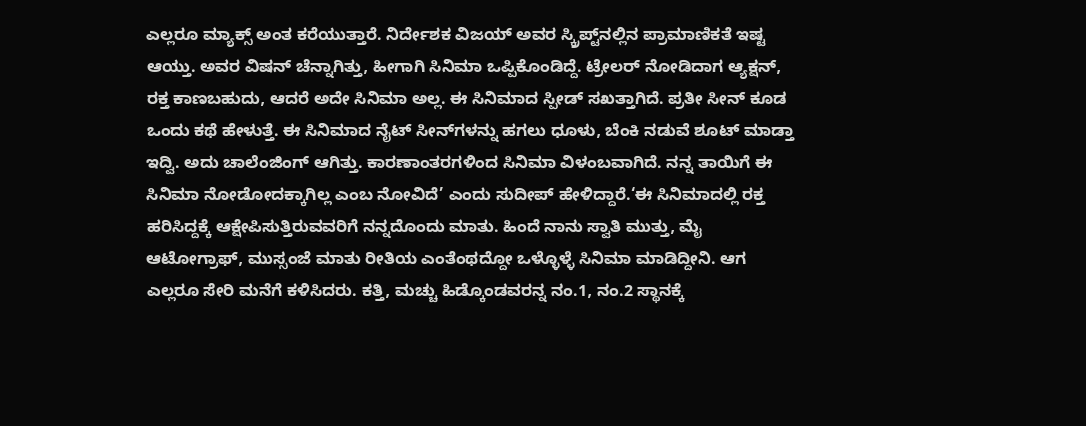ಎಲ್ಲರೂ ಮ್ಯಾಕ್ಸ್ ಅಂತ ಕರೆಯುತ್ತಾರೆ. ನಿರ್ದೇಶಕ ವಿಜಯ್‌ ಅವರ ಸ್ಕ್ರಿಪ್ಟ್‌ನಲ್ಲಿನ ಪ್ರಾಮಾಣಿಕತೆ ಇಷ್ಟ ಆಯ್ತು. ಅವರ ವಿಷನ್‌ ಚೆನ್ನಾಗಿತ್ತು, ಹೀಗಾಗಿ ಸಿನಿಮಾ ಒಪ್ಪಿಕೊಂಡಿದ್ದೆ. ಟ್ರೇಲರ್‌ ನೋಡಿದಾಗ ಆ್ಯಕ್ಷನ್‌, ರಕ್ತ ಕಾಣಬಹುದು, ಆದರೆ ಅದೇ ಸಿನಿಮಾ ಅಲ್ಲ. ಈ ಸಿನಿಮಾದ ಸ್ಪೀಡ್‌ ಸಖತ್ತಾಗಿದೆ. ಪ್ರತೀ ಸೀನ್‌ ಕೂಡ ಒಂದು ಕಥೆ ಹೇಳುತ್ತೆ. ಈ ಸಿನಿಮಾದ ನೈಟ್‌ ಸೀನ್‌ಗಳನ್ನು ಹಗಲು ಧೂಳು, ಬೆಂಕಿ ನಡುವೆ ಶೂಟ್‌ ಮಾಡ್ತಾ ಇದ್ವಿ. ಅದು ಚಾಲೆಂಜಿಂಗ್ ಆಗಿತ್ತು. ಕಾರಣಾಂತರಗಳಿಂದ ಸಿನಿಮಾ ವಿಳಂಬವಾಗಿದೆ. ನನ್ನ ತಾಯಿಗೆ ಈ ಸಿನಿಮಾ ನೋಡೋದಕ್ಕಾಗಿಲ್ಲ ಎಂಬ ನೋವಿದೆ’ ಎಂದು ಸುದೀಪ್ ಹೇಳಿದ್ದಾರೆ.‘ಈ ಸಿನಿಮಾದಲ್ಲಿ ರಕ್ತ ಹರಿಸಿದ್ದಕ್ಕೆ ಆಕ್ಷೇಪಿಸುತ್ತಿರುವವರಿಗೆ ನನ್ನದೊಂದು ಮಾತು. ಹಿಂದೆ ನಾನು ಸ್ವಾತಿ ಮುತ್ತು, ಮೈ ಆಟೋಗ್ರಾಫ್‌, ಮುಸ್ಸಂಜೆ ಮಾತು ರೀತಿಯ ಎಂತೆಂಥದ್ದೋ ಒಳ್ಳೊಳ್ಳೆ ಸಿನಿಮಾ ಮಾಡಿದ್ದೀನಿ. ಆಗ ಎಲ್ಲರೂ ಸೇರಿ ಮನೆಗೆ ಕಳಿಸಿದರು. ಕತ್ತಿ, ಮಚ್ಚು ಹಿಡ್ಕೊಂಡವರನ್ನ ನಂ.1, ನಂ.2 ಸ್ಥಾನಕ್ಕೆ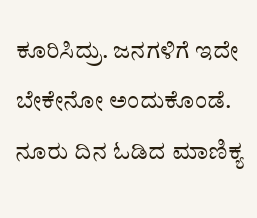ಕೂರಿಸಿದ್ರು. ಜನಗಳಿಗೆ ಇದೇ ಬೇಕೇನೋ ಅಂದುಕೊಂಡೆ. ನೂರು ದಿನ ಓಡಿದ ಮಾಣಿಕ್ಯ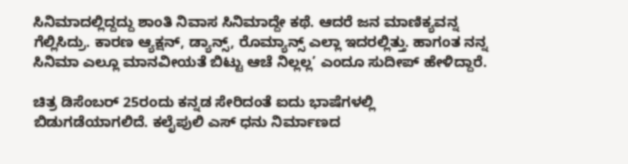ಸಿನಿಮಾದಲ್ಲಿದ್ದದ್ದು ಶಾಂತಿ ನಿವಾಸ ಸಿನಿಮಾದ್ದೇ ಕಥೆ. ಆದರೆ ಜನ ಮಾಣಿಕ್ಯವನ್ನ ಗೆಲ್ಲಿಸಿದ್ರು. ಕಾರಣ ಆ್ಯಕ್ಷನ್‌, ಡ್ಯಾನ್ಸ್‌, ರೊಮ್ಯಾನ್ಸ್‌ ಎಲ್ಲಾ ಇದರಲ್ಲಿತ್ತು. ಹಾಗಂತ ನನ್ನ ಸಿನಿಮಾ ಎಲ್ಲೂ ಮಾನವೀಯತೆ ಬಿಟ್ಟು ಆಚೆ ನಿಲ್ಲಲ್ಲ’ ಎಂದೂ ಸುದೀಪ್‌ ಹೇಳಿದ್ದಾರೆ.

ಚಿತ್ರ ಡಿಸೆಂಬರ್ 25ರಂದು‌ ಕನ್ನಡ ಸೇರಿದಂತೆ ಐದು ಭಾಷೆಗಳಲ್ಲಿ ಬಿಡುಗಡೆಯಾಗಲಿದೆ. ಕಲೈಪುಲಿ ಎಸ್ ಧನು ನಿರ್ಮಾಣದ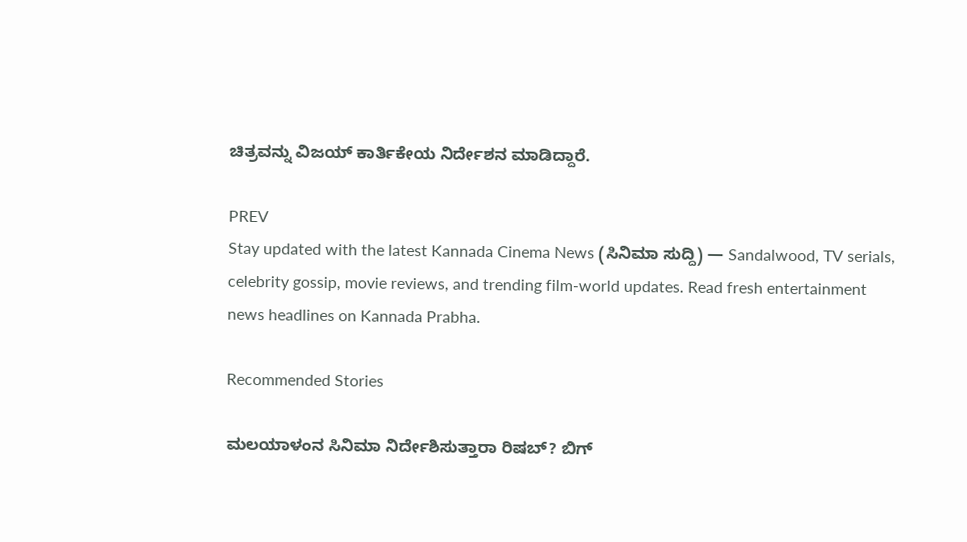ಚಿತ್ರವನ್ನು ವಿಜಯ್ ಕಾರ್ತಿಕೇಯ ನಿರ್ದೇಶನ ಮಾಡಿದ್ದಾರೆ.

PREV
Stay updated with the latest Kannada Cinema News (ಸಿನಿಮಾ ಸುದ್ದಿ) — Sandalwood, TV serials, celebrity gossip, movie reviews, and trending film-world updates. Read fresh entertainment news headlines on Kannada Prabha.

Recommended Stories

ಮಲಯಾಳಂನ ಸಿನಿಮಾ ನಿರ್ದೇಶಿಸುತ್ತಾರಾ ರಿಷಬ್‌? ಬಿಗ್‌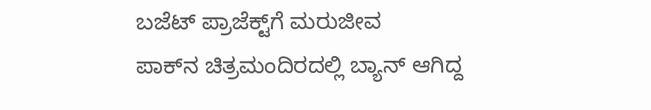ಬಜೆಟ್‌ ಪ್ರಾಜೆಕ್ಟ್‌ಗೆ ಮರುಜೀವ
ಪಾಕ್‌ನ ಚಿತ್ರಮಂದಿರದಲ್ಲಿ ಬ್ಯಾನ್‌ ಆಗಿದ್ದ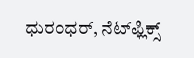ಧುರಂಧರ್‌, ನೆಟ್‌ಫ್ಲಿಕ್ಸ್‌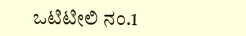ಒಟಿಟೀಲಿ ನಂ.1